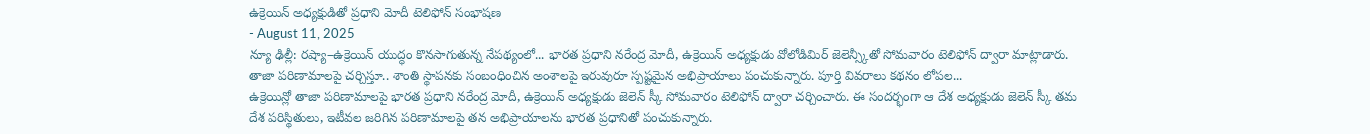ఉక్రెయిన్ అధ్యక్షుడితో ప్రధాని మోదీ టెలిఫోన్ సంభాషణ
- August 11, 2025
న్యూ ఢిల్లీ: రష్యా–ఉక్రెయిన్ యుద్ధం కొనసాగుతున్న నేపథ్యంలో... భారత ప్రధాని నరేంద్ర మోదీ, ఉక్రెయిన్ అధ్యక్షుడు వోలోడిమిర్ జెలెన్స్కీతో సోమవారం టెలిఫోన్ ద్వారా మాట్లాడారు. తాజా పరిణామాలపై చర్చిస్తూ.. శాంతి స్థాపనకు సంబంధించిన అంశాలపై ఇరువురూ స్పష్టమైన అభిప్రాయాలు పంచుకున్నారు. పూర్తి వివరాలు కథనం లోపల...
ఉక్రెయిన్లో తాజా పరిణామాలపై భారత ప్రధాని నరేంద్ర మోదీ, ఉక్రెయిన్ అధ్యక్షుడు జెలెన్ స్కీ సోమవారం టెలిఫోన్ ద్వారా చర్చించారు. ఈ సందర్భంగా ఆ దేశ అధ్యక్షుడు జెలెన్ స్కీ తమ దేశ పరిస్థితులు, ఇటీవల జరిగిన పరిణామాలపై తన అభిప్రాయాలను భారత ప్రధానితో పంచుకున్నారు.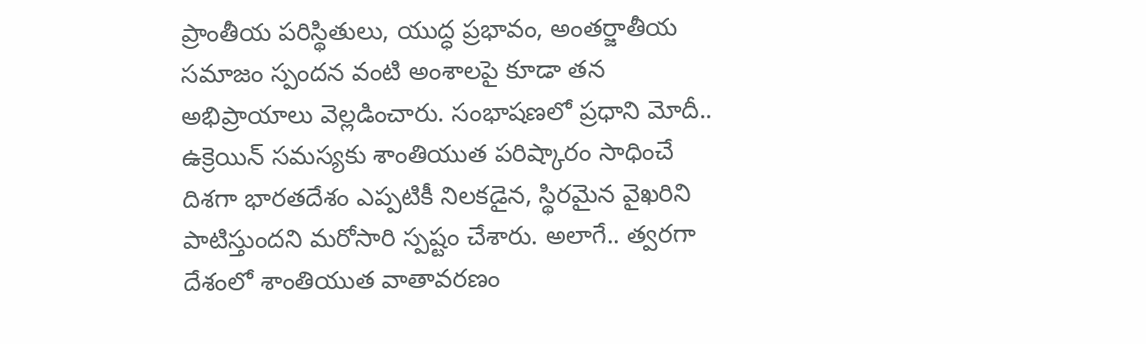ప్రాంతీయ పరిస్థితులు, యుద్ధ ప్రభావం, అంతర్జాతీయ సమాజం స్పందన వంటి అంశాలపై కూడా తన అభిప్రాయాలు వెల్లడించారు. సంభాషణలో ప్రధాని మోదీ.. ఉక్రెయిన్ సమస్యకు శాంతియుత పరిష్కారం సాధించే దిశగా భారతదేశం ఎప్పటికీ నిలకడైన, స్థిరమైన వైఖరిని పాటిస్తుందని మరోసారి స్పష్టం చేశారు. అలాగే.. త్వరగా దేశంలో శాంతియుత వాతావరణం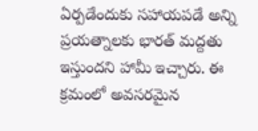ఏర్పడేందుకు సహాయపడే అన్ని ప్రయత్నాలకు భారత్ మద్దతు ఇస్తుందని హామీ ఇచ్చారు. ఈ క్రమంలో అవసరమైన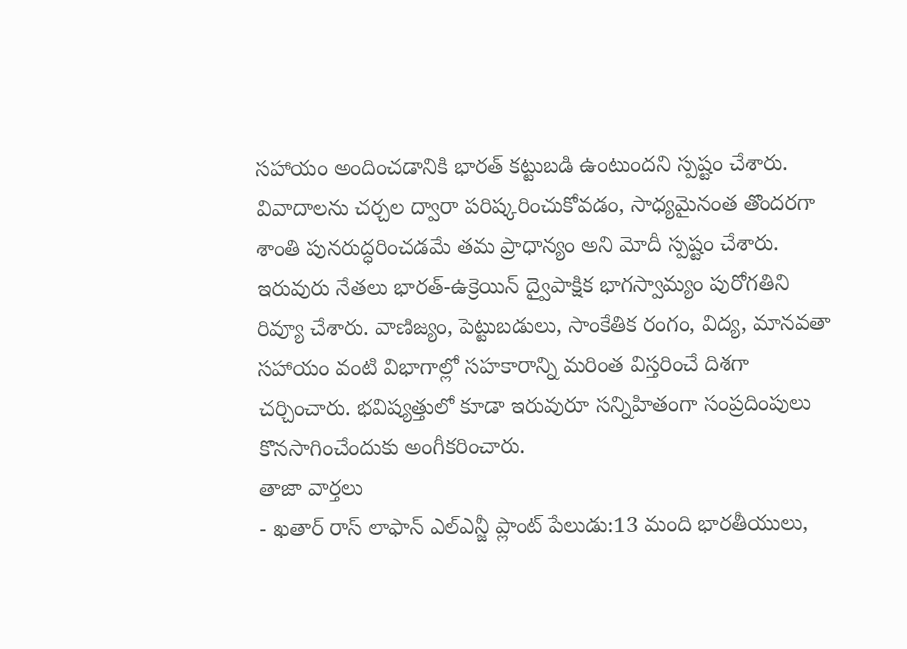సహాయం అందించడానికి భారత్ కట్టుబడి ఉంటుందని స్పష్టం చేశారు. వివాదాలను చర్చల ద్వారా పరిష్కరించుకోవడం, సాధ్యమైనంత తొందరగా శాంతి పునరుద్ధరించడమే తమ ప్రాధాన్యం అని మోదీ స్పష్టం చేశారు.
ఇరువురు నేతలు భారత్-ఉక్రెయిన్ ద్వైపాక్షిక భాగస్వామ్యం పురోగతిని రివ్యూ చేశారు. వాణిజ్యం, పెట్టుబడులు, సాంకేతిక రంగం, విద్య, మానవతా సహాయం వంటి విభాగాల్లో సహకారాన్ని మరింత విస్తరించే దిశగా చర్చించారు. భవిష్యత్తులో కూడా ఇరువురూ సన్నిహితంగా సంప్రదింపులు కొనసాగించేందుకు అంగీకరించారు.
తాజా వార్తలు
- ఖతార్ రాస్ లాఫాన్ ఎల్ఎన్జీ ప్లాంట్ పేలుడు:13 మంది భారతీయులు,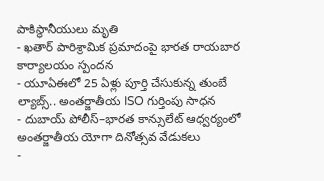పాకిస్థానీయులు మృతి
- ఖతార్ పారిశ్రామిక ప్రమాదంపై భారత రాయబార కార్యాలయం స్పందన
- యూఏఈలో 25 ఏళ్లు పూర్తి చేసుకున్న తుంబే ల్యాబ్స్.. అంతర్జాతీయ ISO గుర్తింపు సాధన
- దుబాయ్ పోలీస్–భారత కాన్సులేట్ ఆధ్వర్యంలో అంతర్జాతీయ యోగా దినోత్సవ వేడుకలు
-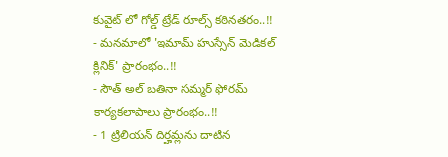కువైట్ లో గోల్డ్ ట్రేడ్ రూల్స్ కఠినతరం..!!
- మనమాలో 'ఇమామ్ హుస్సేన్ మెడికల్ క్లినిక్' ప్రారంభం..!!
- సౌత్ అల్ బతినా సమ్మర్ ఫోరమ్ కార్యకలాపాలు ప్రారంభం..!!
- 1 ట్రిలియన్ దిర్హమ్లను దాటిన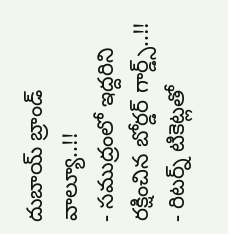దుబాయ్ బ్రాండ్ వాల్యూ..!!
- సముద్రంలో ఇద్దరిని రక్షించిన బోర్డర్ గార్డ్స్..!!
- రిటర్న్ టికెట్లతో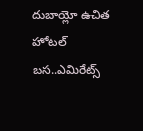దుబాయ్లో ఉచిత హోటల్ బస..ఎమిరేట్స్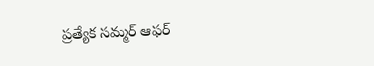ప్రత్యేక సమ్మర్ ఆఫర్